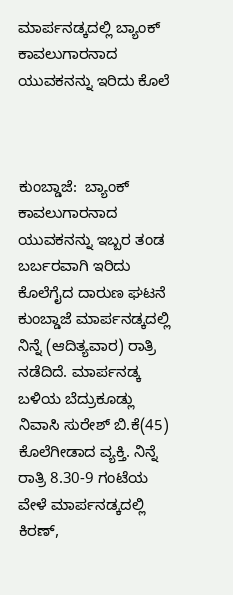ಮಾರ್ಪನಡ್ಕದಲ್ಲಿ ಬ್ಯಾಂಕ್ ಕಾವಲುಗಾರನಾದ ಯುವಕನನ್ನು ಇರಿದು ಕೊಲೆ



ಕುಂಬ್ಡಾಜೆ:  ಬ್ಯಾಂಕ್ ಕಾವಲುಗಾರನಾದ ಯುವಕನನ್ನು ಇಬ್ಬರ ತಂಡ ಬರ್ಬರವಾಗಿ ಇರಿದು ಕೊಲೆಗೈದ ದಾರುಣ ಘಟನೆ ಕುಂಬ್ಡಾಜೆ ಮಾರ್ಪನಡ್ಕದಲ್ಲಿ‌‌ ನಿನ್ನೆ (ಆದಿತ್ಯವಾರ) ರಾತ್ರಿ ನಡೆದಿದೆ. ಮಾರ್ಪನಡ್ಕ ಬಳಿಯ ಬೆದ್ರುಕೂಡ್ಲು ನಿವಾಸಿ ಸುರೇಶ್ ಬಿ.ಕೆ(45) ಕೊಲೆಗೀಡಾದ ವ್ಯಕ್ತಿ. ನಿನ್ನೆ ರಾತ್ರಿ 8.30-9 ಗಂಟೆಯ ವೇಳೆ ಮಾರ್ಪನಡ್ಕದಲ್ಲಿ ಕಿರಣ್,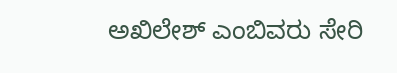ಅಖಿಲೇಶ್ ಎಂಬಿವರು ಸೇರಿ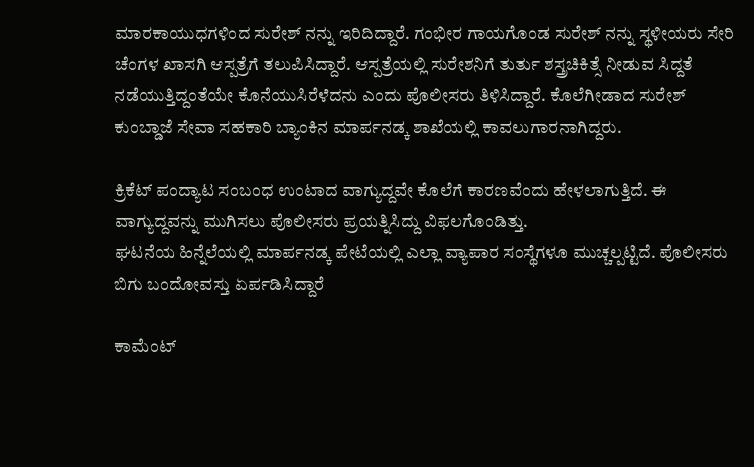ಮಾರಕಾಯುಧಗಳಿಂದ ಸುರೇಶ್ ನನ್ನು ಇರಿದಿದ್ದಾರೆ. ಗಂಭೀರ ಗಾಯಗೊಂಡ ಸುರೇಶ್ ನನ್ನು ಸ್ಥಳೀಯರು ಸೇರಿ ಚೆಂಗಳ ಖಾಸಗಿ ಆಸ್ಪತ್ರೆಗೆ ತಲುಪಿಸಿದ್ದಾರೆ. ಆಸ್ಪತ್ರೆಯಲ್ಲಿ ಸುರೇಶನಿಗೆ ತುರ್ತು ಶಸ್ತ್ರಚಿಕಿತ್ಸೆ ನೀಡುವ ಸಿದ್ದತೆ ನಡೆಯುತ್ತಿದ್ದಂತೆಯೇ ಕೊನೆಯುಸಿರೆಳೆದನು ಎಂದು ಪೊಲೀಸರು ತಿಳಿಸಿದ್ದಾರೆ. ಕೊಲೆಗೀಡಾದ ಸುರೇಶ್ ಕುಂಬ್ಡಾಜೆ ಸೇವಾ ಸಹಕಾರಿ ಬ್ಯಾಂಕಿನ ಮಾರ್ಪನಡ್ಕ ಶಾಖೆಯಲ್ಲಿ ಕಾವಲುಗಾರನಾಗಿದ್ದರು.

ಕ್ರಿಕೆಟ್ ಪಂದ್ಯಾಟ ಸಂಬಂಧ ಉಂಟಾದ ವಾಗ್ಯುದ್ದವೇ ಕೊಲೆಗೆ ಕಾರಣವೆಂದು ಹೇಳಲಾಗುತ್ತಿದೆ. ಈ ವಾಗ್ಯುದ್ದವನ್ನು ಮುಗಿಸಲು ಪೊಲೀಸರು ಪ್ರಯತ್ನಿಸಿದ್ದು ವಿಫಲಗೊಂಡಿತ್ತು.
ಘಟನೆಯ ಹಿನ್ನೆಲೆಯಲ್ಲಿ ಮಾರ್ಪನಡ್ಕ ಪೇಟೆಯಲ್ಲಿ ಎಲ್ಲಾ ವ್ಯಾಪಾರ ಸಂಸ್ಥೆಗಳೂ ಮುಚ್ಚಲ್ಪಟ್ಟಿದೆ. ಪೊಲೀಸರು ಬಿಗು ಬಂದೋವಸ್ತು ಏರ್ಪಡಿಸಿದ್ದಾರೆ

ಕಾಮೆಂಟ್‌‌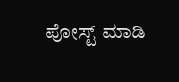ಪೋಸ್ಟ್‌ ಮಾಡಿ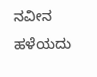ನವೀನ ಹಳೆಯದು